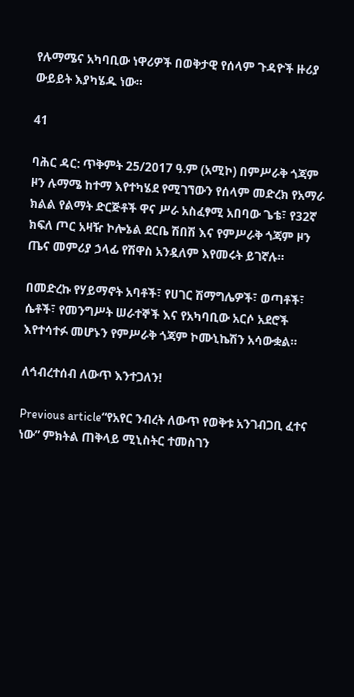የሉማሜና አካባቢው ነዋሪዎች በወቅታዊ የሰላም ጉዳዮች ዙሪያ ውይይት እያካሄዱ ነው።

41

ባሕር ዳር: ጥቅምት 25/2017 ዓ.ም (አሚኮ) በምሥራቅ ጎጃም ዞን ሉማሜ ከተማ እየተካሄደ የሚገኘውን የሰላም መድረክ የአማራ ክልል የልማት ድርጅቶች ዋና ሥራ አስፈፃሚ አበባው ጌቴ፣ የ32ኛ ክፍለ ጦር አዛዥ ኮሎኔል ደርቤ ሽበሽ እና የምሥራቅ ጎጃም ዞን ጤና መምሪያ ኃላፊ የሽዋስ አንዷለም እየመሩት ይገኛሉ።

በመድረኩ የሃይማኖት አባቶች፣ የሀገር ሽማግሌዎች፣ ወጣቶች፣ ሴቶች፣ የመንግሥት ሠራተኞች እና የአካባቢው አርሶ አደሮች እየተሳተፉ መሆኑን የምሥራቅ ጎጃም ኮሙኒኬሽን አሳውቋል።

ለኅብረተሰብ ለውጥ እንተጋለን!

Previous article“የአየር ንብረት ለውጥ የወቅቱ አንገብጋቢ ፈተና ነው” ምክትል ጠቅላይ ሚኒስትር ተመስገን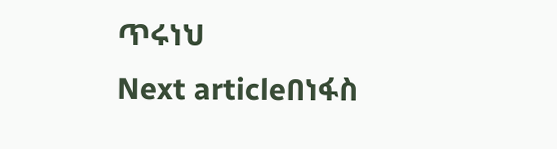ጥሩነህ
Next articleበነፋስ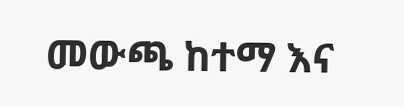መውጫ ከተማ እና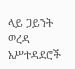ላይ ጋይንት ወረዳ አሥተዳደሮች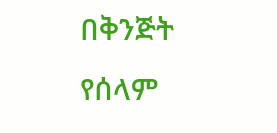በቅንጅት የሰላም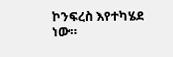ኮንፍረስ እየተካሄደ ነው።